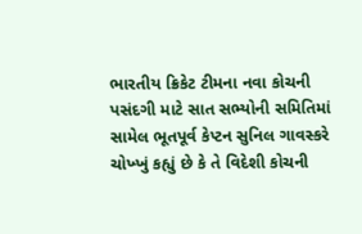ભારતીય ક્રિકેટ ટીમના નવા કોચની પસંદગી માટે સાત સભ્યોની સમિતિમાં સામેલ ભૂતપૂર્વ કેપ્ટન સુનિલ ગાવસ્કરે ચોખ્ખું કહ્યું છે કે તે વિદેશી કોચની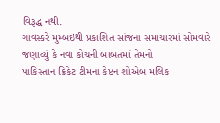વિરૂદ્ધ નથી.
ગાવસ્કરે મુમ્બઇથી પ્રકાશિત સાંજના સમાચારમાં સોમવારે જણાવ્યું કે નવા કોચની બાબતમાં તેમનો
પાકિસ્તાન ક્રિકેટ ટીમના કેપ્ટન શોએબ મલિક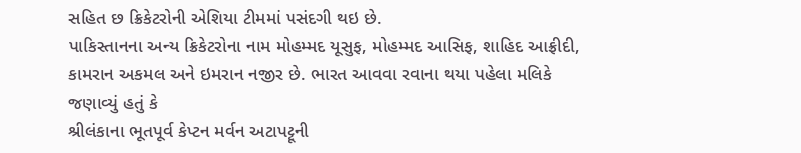સહિત છ ક્રિકેટરોની એશિયા ટીમમાં પસંદગી થઇ છે.
પાકિસ્તાનના અન્ય ક્રિકેટરોના નામ મોહમ્મદ યૂસુફ, મોહમ્મદ આસિફ, શાહિદ આફ્રીદી, કામરાન અકમલ અને ઇમરાન નજીર છે. ભારત આવવા રવાના થયા પહેલા મલિકે જણાવ્યું હતું કે
શ્રીલંકાના ભૂતપૂર્વ કેપ્ટન મર્વન અટાપટ્ટૂની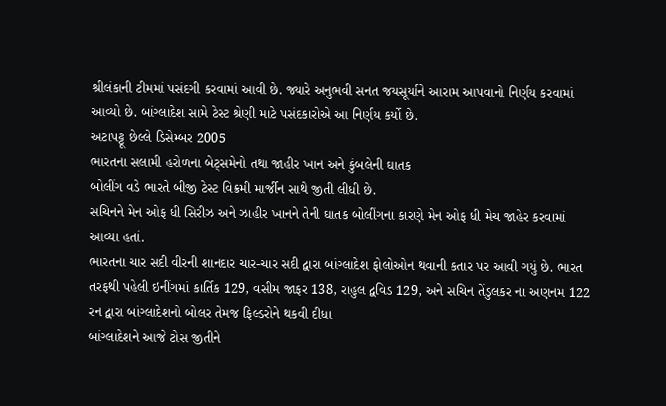શ્રીલંકાની ટીમમાં પસંદગી કરવામાં આવી છે. જ્યારે અનુભવી સનત જયસૂર્યાને આરામ આપવાનો નિર્ણય કરવામાં આવ્યો છે. બાંગ્લાદેશ સામે ટેસ્ટ શ્રેણી માટે પસંદકારોએ આ નિર્ણય કર્યો છે.
અટાપટ્ટૂ છેલ્લે ડિસેમ્બર 2005
ભારતના સલામી હરોળના બેટ્સમેનો તથા જાહીર ખાન અને કુંબલેની ઘાતક
બોલીંગ વડે ભારતે બીજી ટેસ્ટ વિક્રમી માર્જીન સાથે જીતી લીધી છે.
સચિનને મેન ઓફ ધી સિરીઝ અને ઝાહીર ખાનને તેની ઘાતક બોલીંગના કારણે મેન ઓફ ધી મેચ જાહેર કરવામાં આવ્યા હતાં.
ભારતના ચાર સદી વીરની શાનદાર ચાર-ચાર સદી દ્વારા બાંગ્લાદેશ ફોલોઓન થવાની કતાર પર આવી ગયું છે. ભારત તરફથી પહેલી ઇનીંગમાં કાર્તિક 129, વસીમ જાફર 138, રાહુલ દ્વવિડ 129, અને સચિન તેંડુલકર ના અણનમ 122 રન દ્વારા બાંગ્લાદેશનો બોલર તેમજ ફિલ્ડરોને થકવી દીધા
બાંગ્લાદેશને આજે ટોસ જીતીને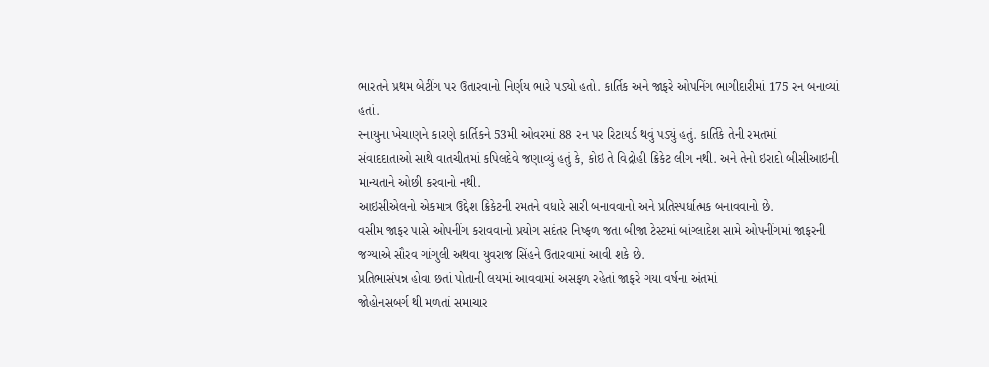ભારતને પ્રથમ બેટીંગ પર ઉતારવાનો નિર્ણય ભારે પડ્યો હતો. કાર્તિક અને જાફરે ઓપનિંગ ભાગીદારીમાં 175 રન બનાવ્યાં હતાં.
સ્નાયુના ખેચાણને કારણે કાર્તિકને 53મી ઓવરમાં 88 રન પર રિટાયર્ડ થવું પડ્યું હતું. કાર્તિકે તેની રમતમાં
સંવાદદાતાઓ સાથે વાતચીતમાં કપિલદેવે જણાવ્યું હતું કે, કોઇ તે વિદ્રોહી ક્રિકેટ લીગ નથી. અને તેનો ઇરાદો બીસીઆઇની માન્યતાને ઓછી કરવાનો નથી.
આઇસીએલનો એકમાત્ર ઉદ્દેશ ક્રિકેટની રમતને વધારે સારી બનાવવાનો અને પ્રતિસ્પર્ધાત્મક બનાવવાનો છે.
વસીમ જાફર પાસે ઓપનીંગ કરાવવાનો પ્રયોગ સદંતર નિષ્ફળ જતા બીજા ટેસ્ટમાં બાંગ્લાદેશ સામે ઓપનીંગમાં જાફરની જગ્યાએ સૌરવ ગાંગુલી અથવા યુવરાજ સિંહને ઉતારવામાં આવી શકે છે.
પ્રતિભાસંપન્ન હોવા છતાં પોતાની લયમાં આવવામાં અસફળ રહેતાં જાફરે ગયા વર્ષના અંતમાં
જોહોનસબર્ગ થી મળતાં સમાચાર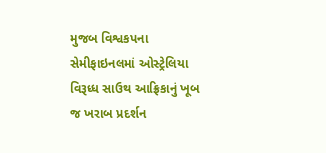મુજબ વિશ્વકપના સેમીફાઇનલમાં ઓસ્ટ્રેલિયા વિરૂધ્ધ સાઉથ આફ્રિકાનું ખૂબ જ ખરાબ પ્રદર્શન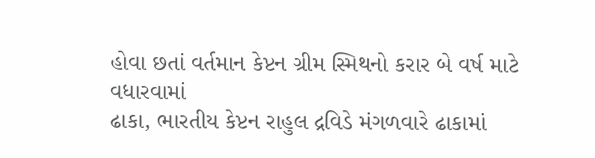હોવા છતાં વર્તમાન કેપ્ટન ગ્રીમ સ્મિથનો કરાર બે વર્ષ માટે વધારવામાં
ઢાકા, ભારતીય કેપ્ટન રાહુલ દ્રવિડે મંગળવારે ઢાકામાં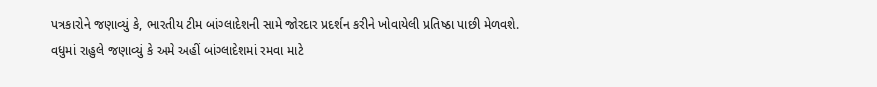પત્રકારોને જણાવ્યું કે, ભારતીય ટીમ બાંગ્લાદેશની સામે જોરદાર પ્રદર્શન કરીને ખોવાયેલી પ્રતિષ્ઠા પાછી મેળવશે.
વધુમાં રાહુલે જણાવ્યું કે અમે અહીં બાંગ્લાદેશમાં રમવા માટે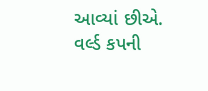આવ્યાં છીએ. વર્લ્ડ કપની